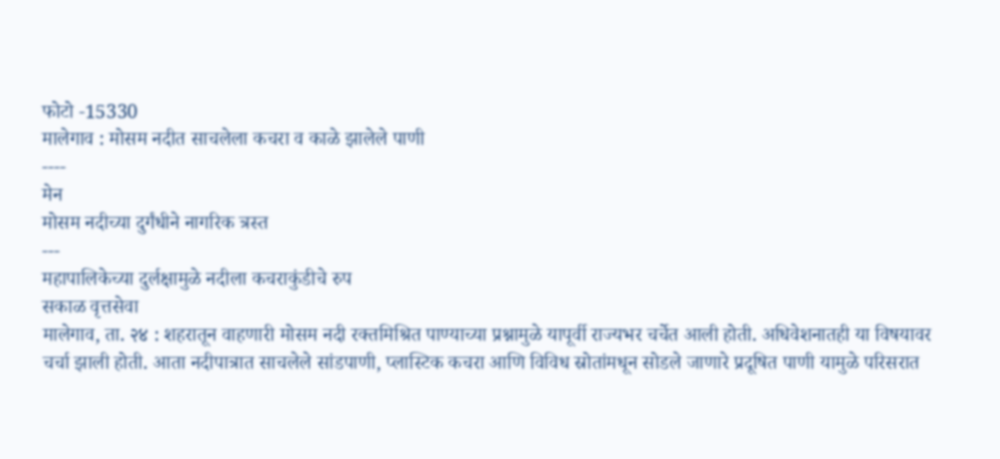फोटो -15330
मालेगाव : मोसम नदीत साचलेला कचरा व काळे झालेले पाणी
----
मेन
मोसम नदीच्या दुर्गंधीने नागरिक त्रस्त
---
महापालिकेच्या दुर्लक्षामुळे नदीला कचराकुंडीचे रुप
सकाळ वृत्तसेवा
मालेगाव, ता. २४ : शहरातून वाहणारी मोसम नदी रक्तमिश्रित पाण्याच्या प्रश्नामुळे यापूर्वी राज्यभर चर्चेत आली होती. अधिवेशनातही या विषयावर चर्चा झाली होती. आता नदीपात्रात साचलेले सांडपाणी, प्लास्टिक कचरा आणि विविध स्रोतांमधून सोडले जाणारे प्रदूषित पाणी यामुळे परिसरात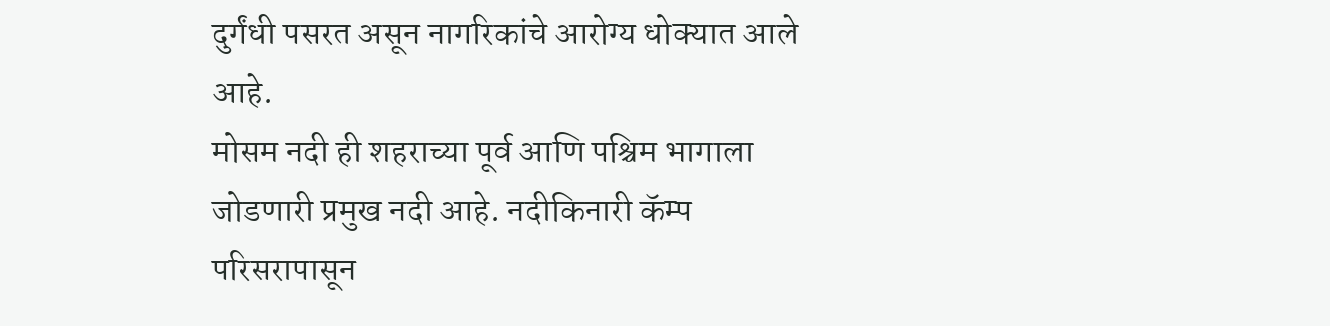दुर्गंधी पसरत असून नागरिकांचे आरोग्य धोक्यात आले आहे.
मोसम नदी ही शहराच्या पूर्व आणि पश्चिम भागाला जोडणारी प्रमुख नदी आहे. नदीकिनारी कॅम्प परिसरापासून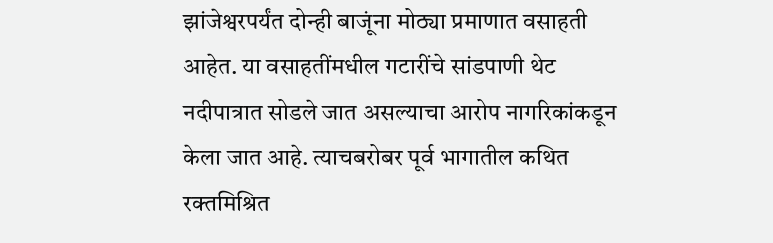झांजेश्वरपर्यंत दोन्ही बाजूंना मोठ्या प्रमाणात वसाहती आहेत. या वसाहतींमधील गटारींचे सांडपाणी थेट नदीपात्रात सोडले जात असल्याचा आरोप नागरिकांकडून केला जात आहे. त्याचबरोबर पूर्व भागातील कथित रक्तमिश्रित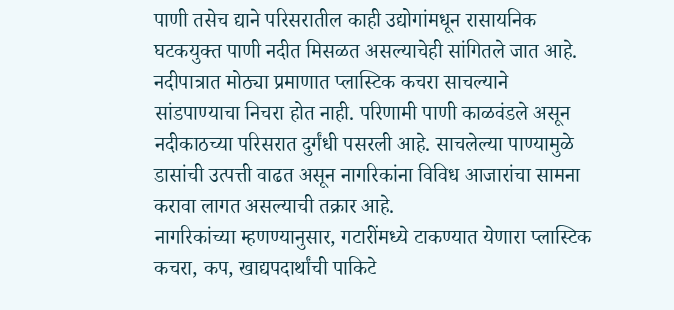पाणी तसेच द्याने परिसरातील काही उद्योगांमधून रासायनिक घटकयुक्त पाणी नदीत मिसळत असल्याचेही सांगितले जात आहे.
नदीपात्रात मोठ्या प्रमाणात प्लास्टिक कचरा साचल्याने सांडपाण्याचा निचरा होत नाही. परिणामी पाणी काळवंडले असून नदीकाठच्या परिसरात दुर्गंधी पसरली आहे. साचलेल्या पाण्यामुळे डासांची उत्पत्ती वाढत असून नागरिकांना विविध आजारांचा सामना करावा लागत असल्याची तक्रार आहे.
नागरिकांच्या म्हणण्यानुसार, गटारींमध्ये टाकण्यात येणारा प्लास्टिक कचरा, कप, खाद्यपदार्थांची पाकिटे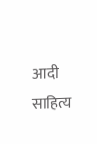आदी साहित्य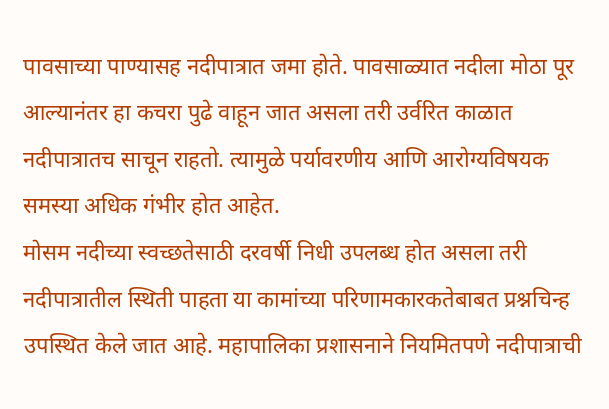पावसाच्या पाण्यासह नदीपात्रात जमा होते. पावसाळ्यात नदीला मोठा पूर आल्यानंतर हा कचरा पुढे वाहून जात असला तरी उर्वरित काळात नदीपात्रातच साचून राहतो. त्यामुळे पर्यावरणीय आणि आरोग्यविषयक समस्या अधिक गंभीर होत आहेत.
मोसम नदीच्या स्वच्छतेसाठी दरवर्षी निधी उपलब्ध होत असला तरी नदीपात्रातील स्थिती पाहता या कामांच्या परिणामकारकतेबाबत प्रश्नचिन्ह उपस्थित केले जात आहे. महापालिका प्रशासनाने नियमितपणे नदीपात्राची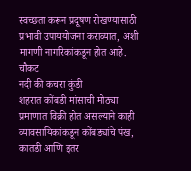स्वच्छता करून प्रदूषण रोखण्यासाठी प्रभावी उपाययोजना कराव्यात, अशी मागणी नागरिकांकडून होत आहे.
चौकट
नदी की कचरा कुंडी
शहरात कोंबडी मांसाची मोठ्या प्रमाणात विक्री होत असल्याने काही व्यावसायिकांकडून कोंबड्यांचे पंख, कातडी आणि इतर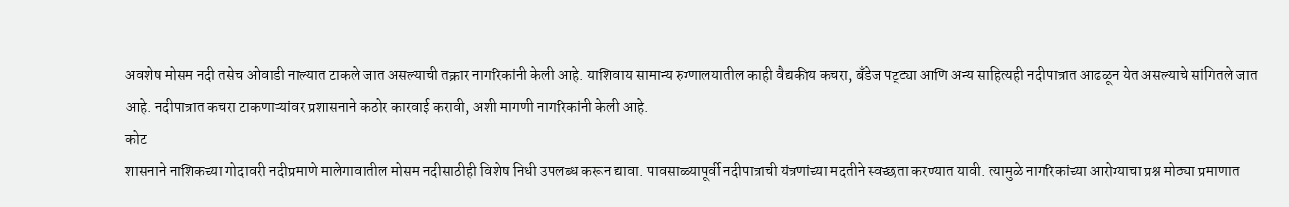अवशेष मोसम नदी तसेच ओवाडी नाल्यात टाकले जात असल्याची तक्रार नागरिकांनी केली आहे. याशिवाय सामान्य रुग्णालयातील काही वैद्यकीय कचरा, बँडेज पट्ट्या आणि अन्य साहित्यही नदीपात्रात आढळून येत असल्याचे सांगितले जात आहे. नदीपात्रात कचरा टाकणाऱ्यांवर प्रशासनाने कठोर कारवाई करावी, अशी मागणी नागरिकांनी केली आहे.
कोट
शासनाने नाशिकच्या गोदावरी नदीप्रमाणे मालेगावातील मोसम नदीसाठीही विशेष निधी उपलब्ध करून द्यावा. पावसाळ्यापूर्वी नदीपात्राची यंत्रणांच्या मदतीने स्वच्छता करण्यात यावी. त्यामुळे नागरिकांच्या आरोग्याचा प्रश्न मोठ्या प्रमाणात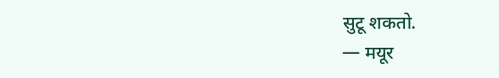सुटू शकतो.
— मयूर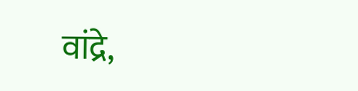वांद्रे,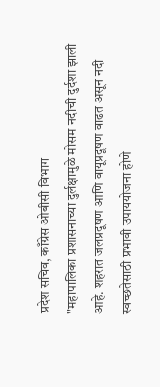प्रदेश सचिव, काँग्रेस ओबीसी विभाग
"महापालिका प्रशासनाच्या दुर्लक्षामुळे मोसम नदीची दुर्दशा झाली आहे. शहरात जलप्रदूषण आणि वायूप्रदूषण वाढत असून नदी स्वच्छतेसाठी प्रभावी उपाययोजना होणे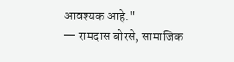आवश्यक आहे."
— रामदास बोरसे, सामाजिक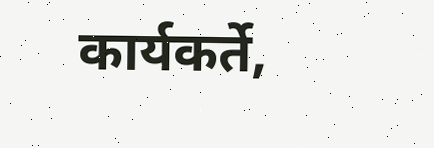कार्यकर्ते,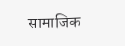सामाजिक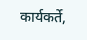कार्यकर्ते,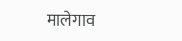मालेगाव